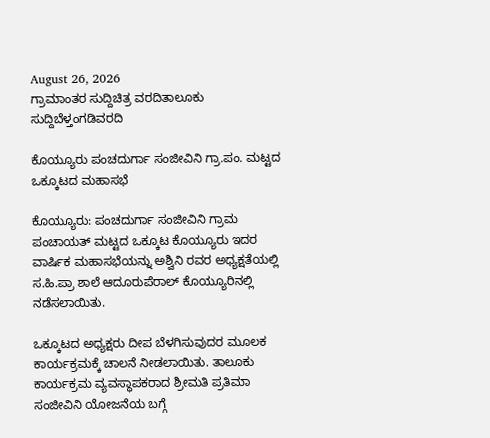August 26, 2026
ಗ್ರಾಮಾಂತರ ಸುದ್ದಿಚಿತ್ರ ವರದಿತಾಲೂಕು ಸುದ್ದಿಬೆಳ್ತಂಗಡಿವರದಿ

ಕೊಯ್ಯೂರು ಪಂಚದುರ್ಗಾ ಸಂಜೀವಿನಿ ಗ್ರಾ.ಪಂ. ಮಟ್ಟದ ಒಕ್ಕೂಟದ ಮಹಾಸಭೆ

ಕೊಯ್ಯೂರು: ಪಂಚದುರ್ಗಾ ಸಂಜೀವಿನಿ ಗ್ರಾಮ ಪಂಚಾಯತ್ ಮಟ್ಟದ ಒಕ್ಕೂಟ ಕೊಯ್ಯೂರು ಇದರ ವಾರ್ಷಿಕ ಮಹಾಸಭೆಯನ್ನು ಅಶ್ವಿನಿ ರವರ ಅಧ್ಯಕ್ಷತೆಯಲ್ಲಿ ಸ.ಹಿ.ಪ್ರಾ ಶಾಲೆ ಆದೂರುಪೆರಾಲ್ ಕೊಯ್ಯೂರಿನಲ್ಲಿ ನಡೆಸಲಾಯಿತು.

ಒಕ್ಕೂಟದ ಅಧ್ಯಕ್ಷರು ದೀಪ ಬೆಳಗಿಸುವುದರ ಮೂಲಕ ಕಾರ್ಯಕ್ರಮಕ್ಕೆ ಚಾಲನೆ ನೀಡಲಾಯಿತು. ತಾಲೂಕು‌ ಕಾರ್ಯಕ್ರಮ‌ ವ್ಯವಸ್ಥಾಪಕರಾದ ಶ್ರೀಮತಿ ಪ್ರತಿಮಾ‌ ಸಂಜೀವಿನಿ‌ ಯೋಜನೆಯ ಬಗ್ಗೆ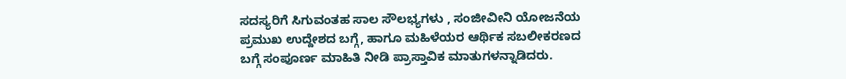ಸದಸ್ಯರಿಗೆ ಸಿಗುವಂತಹ ಸಾಲ ಸೌಲಭ್ಯಗಳು , ಸಂಜೀವೀನಿ ಯೋಜನೆಯ ಪ್ರಮುಖ ಉದ್ದೇಶದ ಬಗ್ಗೆ, ಹಾಗೂ ಮಹಿಳೆಯರ ಆರ್ಥಿಕ ಸಬಲೀಕರಣದ ಬಗ್ಗೆ‌ ಸಂಪೂರ್ಣ ಮಾಹಿತಿ ನೀಡಿ ಪ್ರಾಸ್ತಾವಿಕ ಮಾತುಗಳನ್ನಾಡಿದರು.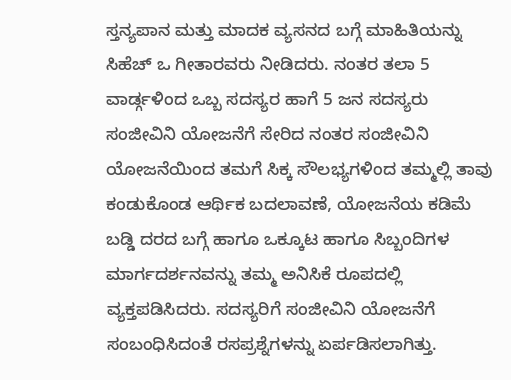ಸ್ತನ್ಯಪಾನ ಮತ್ತು ಮಾದಕ ವ್ಯಸನದ ಬಗ್ಗೆ ಮಾಹಿತಿಯನ್ನು ಸಿಹೆಚ್ ಒ ಗೀತಾರವರು ನೀಡಿದರು. ನಂತರ ತಲಾ 5 ವಾರ್ಡ್ಗಳಿಂದ ಒಬ್ಬ ಸದಸ್ಯರ ಹಾಗೆ 5 ಜನ ಸದಸ್ಯರು ಸಂಜೀವಿನಿ ಯೋಜನೆಗೆ‌ ಸೇರಿದ ನಂತರ ಸಂಜೀವಿನಿ ಯೋಜನೆಯಿಂದ ತಮಗೆ ಸಿಕ್ಕ‌ ಸೌಲಭ್ಯಗಳಿಂದ ತಮ್ಮಲ್ಲಿ ತಾವು ಕಂಡುಕೊಂಡ ಆರ್ಥಿಕ ಬದಲಾವಣೆ, ಯೋಜನೆಯ‌ ಕಡಿಮೆ ಬಡ್ಡಿ ದರದ‌ ಬಗ್ಗೆ ಹಾಗೂ ಒಕ್ಕೂಟ ಹಾಗೂ‌ ಸಿಬ್ಬಂದಿಗಳ ಮಾರ್ಗದರ್ಶನವನ್ನು ತಮ್ಮ ಅನಿಸಿಕೆ‌ ರೂಪದಲ್ಲಿ‌ ವ್ಯಕ್ತಪಡಿಸಿದರು. ಸದಸ್ಯರಿಗೆ‌ ಸಂಜೀವಿನಿ ‌ಯೋಜನೆಗೆ‌ ಸಂಬಂಧಿಸಿದಂತೆ ರಸಪ್ರಶ್ನೆಗಳನ್ನು ಏರ್ಪಡಿಸಲಾಗಿತ್ತು.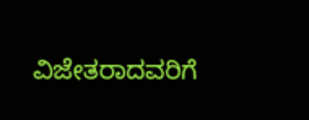ವಿಜೇತರಾದವರಿಗೆ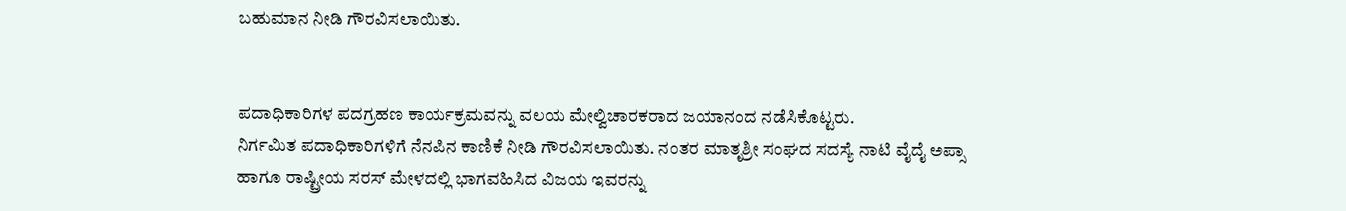ಬಹುಮಾನ‌ ನೀಡಿ ಗೌರವಿಸಲಾಯಿತು.


ಪದಾಧಿಕಾರಿಗಳ ಪದಗ್ರಹಣ ಕಾರ್ಯಕ್ರಮವನ್ನು ವಲಯ ಮೇಲ್ವಿಚಾರಕರಾದ ಜಯಾನಂದ‌ ನಡೆಸಿಕೊಟ್ಟರು.
ನಿರ್ಗಮಿತ ಪದಾಧಿಕಾರಿಗಳಿಗೆ ನೆನಪಿನ ಕಾಣಿಕೆ ನೀಡಿ ಗೌರವಿಸಲಾಯಿತು. ನಂತರ ಮಾತೃಶ್ರೀ ಸಂಘದ‌ ಸದಸ್ಯೆ ನಾಟಿ ವೈದೈ ಅಪ್ಸಾ ಹಾಗೂ ರಾಷ್ಟ್ರೀಯ ‌ಸರಸ್ ಮೇಳದಲ್ಲಿ ಭಾಗವಹಿಸಿದ ವಿಜಯ ಇವರನ್ನು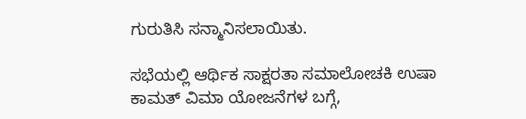ಗುರುತಿಸಿ ಸನ್ಮಾನಿಸಲಾಯಿತು.

ಸಭೆಯಲ್ಲಿ ಆರ್ಥಿಕ ಸಾಕ್ಷರತಾ ಸಮಾಲೋಚಕಿ ಉಷಾ ಕಾಮತ್ ವಿಮಾ‌ ಯೋಜನೆಗಳ ಬಗ್ಗೆ,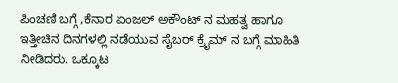ಪಿಂಚಣಿ ಬಗ್ಗೆ ,ಕೆನಾರ ಏಂಜಲ್ ಅಕೌಂಟ್ ನ ಮಹತ್ವ ಹಾಗೂ ಇತ್ತೀಚಿನ ದಿನಗಳಲ್ಲಿ ನಡೆಯುವ ಸೈಬರ್ ಕ್ರೈಮ್ ನ ಬಗ್ಗೆ ಮಾಹಿತಿ ನೀಡಿದರು. ಒಕ್ಕೂಟ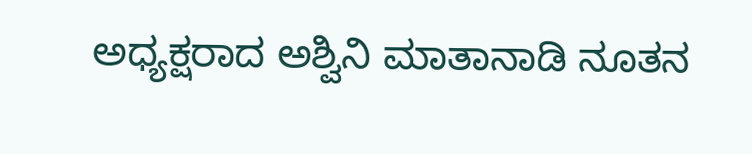ಅಧ್ಯಕ್ಷರಾದ ಅಶ್ವಿನಿ ಮಾತಾನಾಡಿ‌ ನೂತನ‌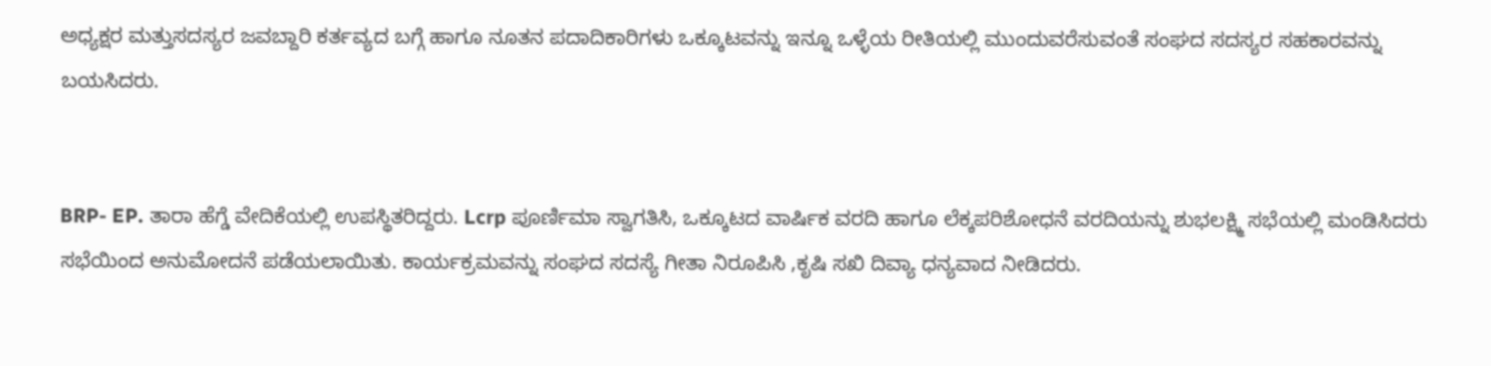ಅಧ್ಯಕ್ಷರ ಮತ್ತು‌ಸದಸ್ಯರ‌ ಜವಬ್ದಾರಿ ಕರ್ತವ್ಯದ ಬಗ್ಗೆ ಹಾಗೂ‌ ನೂತನ‌ ಪದಾದಿಕಾರಿಗಳು ಒಕ್ಕೂಟವನ್ನು ಇನ್ನೂ ಒಳ್ಳೆಯ ರೀತಿಯಲ್ಲಿ ಮುಂದುವರೆಸುವಂತೆ ಸಂಘದ‌ ಸದಸ್ಯರ‌ ಸಹಕಾರವನ್ನು ಬಯಸಿದರು.


BRP- EP. ತಾರಾ ಹೆಗ್ಡೆ ವೇದಿಕೆಯಲ್ಲಿ ಉಪಸ್ಥಿತರಿದ್ದರು. Lcrp ಪೂರ್ಣಿಮಾ ಸ್ವಾಗತಿಸಿ, ಒಕ್ಕೂಟದ ವಾರ್ಷಿಕ ವರದಿ ಹಾಗೂ ಲೆಕ್ಕಪರಿಶೋಧನೆ ವರದಿಯನ್ನು ಶುಭಲಕ್ಷ್ಮಿ ಸಭೆಯಲ್ಲಿ ಮಂಡಿಸಿದರು ಸಭೆಯಿಂದ ಅನುಮೋದನೆ ಪಡೆಯಲಾಯಿತು. ಕಾರ್ಯಕ್ರಮವನ್ನು‌ ಸಂಘದ ಸದಸ್ಯೆ‌ ಗೀತಾ‌‌ ನಿರೂಪಿಸಿ ,ಕೃಷಿ ಸಖಿ‌ ದಿವ್ಯಾ ಧನ್ಯವಾದ ನೀಡಿದರು.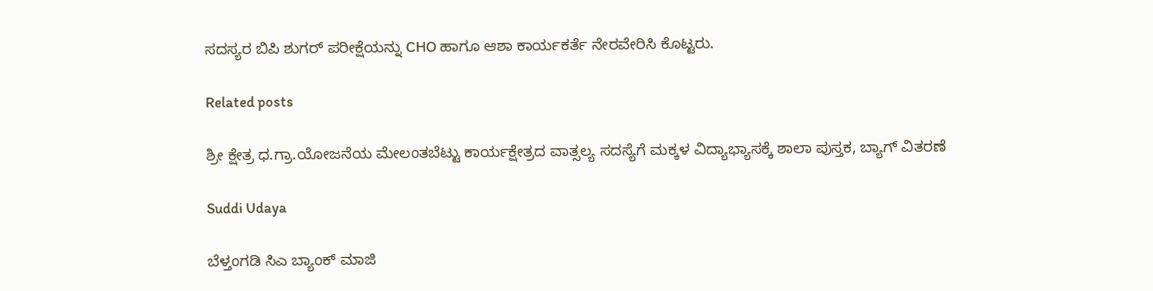ಸದಸ್ಯರ ಬಿಪಿ ಶುಗರ್ ಪರೀಕ್ಷೆಯನ್ನು CHO ಹಾಗೂ ಆಶಾ ಕಾರ್ಯಕರ್ತೆ ನೇರವೇರಿಸಿ ಕೊಟ್ಟರು.

Related posts

ಶ್ರೀ ಕ್ಷೇತ್ರ ಧ.ಗ್ರಾ.ಯೋಜನೆಯ ಮೇಲಂತಬೆಟ್ಟು ಕಾರ್ಯಕ್ಷೇತ್ರದ ವಾತ್ಸಲ್ಯ ಸದಸ್ಯೆಗೆ ಮಕ್ಕಳ ವಿದ್ಯಾಭ್ಯಾಸಕ್ಕೆ ಶಾಲಾ ಪುಸ್ತಕ, ಬ್ಯಾಗ್ ವಿತರಣೆ

Suddi Udaya

ಬೆಳ್ತಂಗಡಿ ಸಿಎ ಬ್ಯಾಂಕ್ ಮಾಜಿ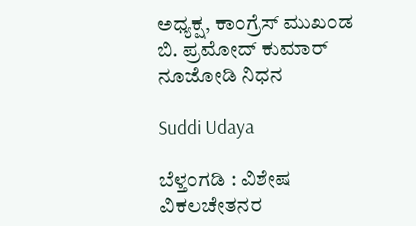ಅಧ್ಯಕ್ಷ, ಕಾಂಗ್ರೆಸ್ ಮುಖಂಡ ಬಿ. ಪ್ರಮೋದ್ ಕುಮಾರ್ ನೂಜೋಡಿ ನಿಧನ

Suddi Udaya

ಬೆಳ್ತಂಗಡಿ : ವಿಶೇಷ ವಿಕಲಚೇತನರ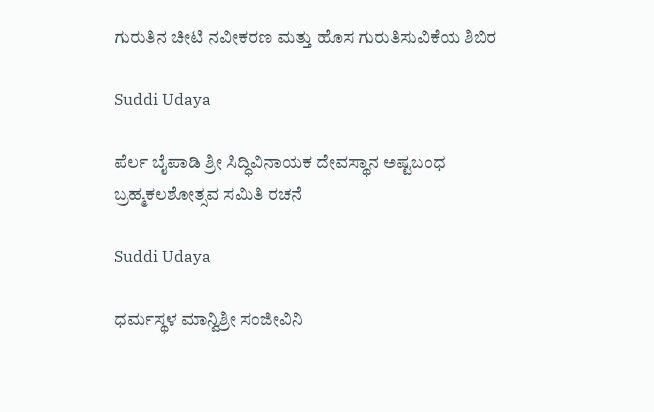ಗುರುತಿನ ಚೀಟಿ ನವೀಕರಣ ಮತ್ತು ಹೊಸ ಗುರುತಿಸುವಿಕೆಯ ಶಿಬಿರ

Suddi Udaya

ಪೆರ್ಲ ಬೈಪಾಡಿ ಶ್ರೀ ಸಿದ್ಧಿವಿನಾಯಕ ದೇವಸ್ಥಾನ ಅಷ್ಟಬಂಧ ಬ್ರಹ್ಮಕಲಶೋತ್ಸವ ಸಮಿತಿ ರಚನೆ

Suddi Udaya

ಧರ್ಮಸ್ಥಳ ಮಾನ್ವಿಶ್ರೀ ಸಂಜೀವಿನಿ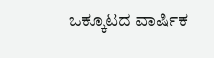ಒಕ್ಕೂಟದ ವಾರ್ಷಿಕ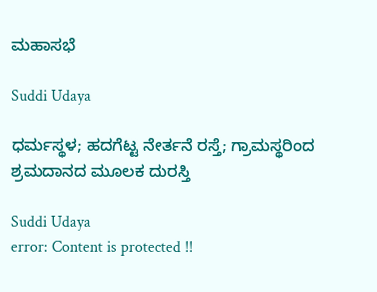ಮಹಾಸಭೆ

Suddi Udaya

ಧರ್ಮಸ್ಥಳ; ಹದಗೆಟ್ಟ ‌ನೇರ್ತನೆ ರಸ್ತೆ; ಗ್ರಾಮಸ್ಥರಿಂದ ಶ್ರಮದಾನದ ಮೂಲಕ ದುರಸ್ತಿ

Suddi Udaya
error: Content is protected !!